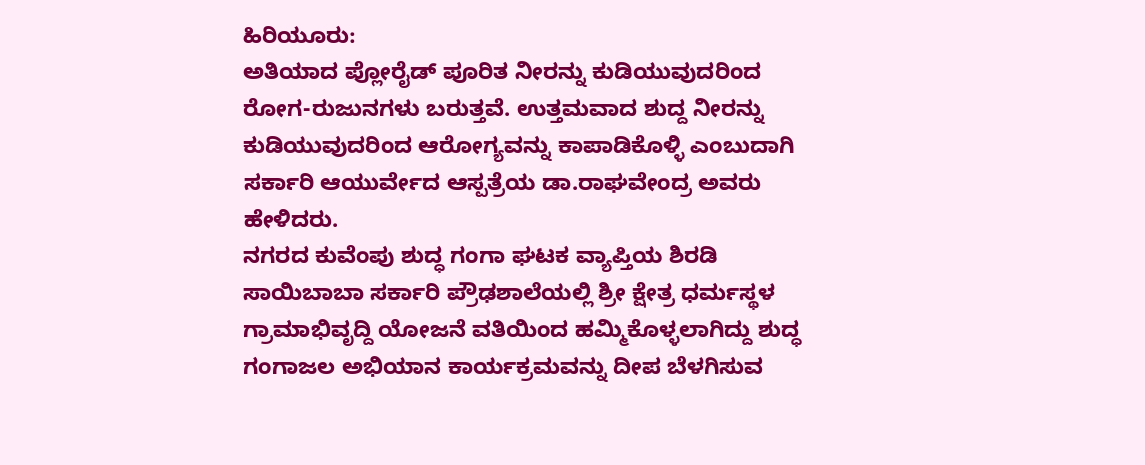ಹಿರಿಯೂರು:
ಅತಿಯಾದ ಪ್ಲೋರೈಡ್ ಪೂರಿತ ನೀರನ್ನು ಕುಡಿಯುವುದರಿಂದ ರೋಗ-ರುಜುನಗಳು ಬರುತ್ತವೆ. ಉತ್ತಮವಾದ ಶುದ್ದ ನೀರನ್ನು ಕುಡಿಯುವುದರಿಂದ ಆರೋಗ್ಯವನ್ನು ಕಾಪಾಡಿಕೊಳ್ಳಿ ಎಂಬುದಾಗಿ ಸರ್ಕಾರಿ ಆಯುರ್ವೇದ ಆಸ್ಪತ್ರೆಯ ಡಾ.ರಾಘವೇಂದ್ರ ಅವರು ಹೇಳಿದರು.
ನಗರದ ಕುವೆಂಪು ಶುದ್ಧ ಗಂಗಾ ಘಟಕ ವ್ಯಾಪ್ತಿಯ ಶಿರಡಿ ಸಾಯಿಬಾಬಾ ಸರ್ಕಾರಿ ಪ್ರೌಢಶಾಲೆಯಲ್ಲಿ ಶ್ರೀ ಕ್ಷೇತ್ರ ಧರ್ಮಸ್ಥಳ ಗ್ರಾಮಾಭಿವೃದ್ದಿ ಯೋಜನೆ ವತಿಯಿಂದ ಹಮ್ಮಿಕೊಳ್ಳಲಾಗಿದ್ದು ಶುದ್ಧ ಗಂಗಾಜಲ ಅಭಿಯಾನ ಕಾರ್ಯಕ್ರಮವನ್ನು ದೀಪ ಬೆಳಗಿಸುವ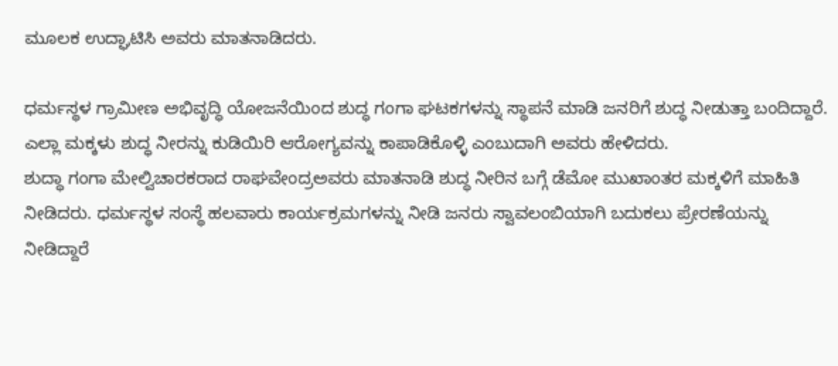ಮೂಲಕ ಉದ್ಘಾಟಿಸಿ ಅವರು ಮಾತನಾಡಿದರು.

ಧರ್ಮಸ್ಥಳ ಗ್ರಾಮೀಣ ಅಭಿವೃದ್ಧಿ ಯೋಜನೆಯಿಂದ ಶುದ್ಧ ಗಂಗಾ ಘಟಕಗಳನ್ನು ಸ್ಥಾಪನೆ ಮಾಡಿ ಜನರಿಗೆ ಶುದ್ಧ ನೀಡುತ್ತಾ ಬಂದಿದ್ದಾರೆ. ಎಲ್ಲಾ ಮಕ್ಕಳು ಶುದ್ಧ ನೀರನ್ನು ಕುಡಿಯಿರಿ ಆರೋಗ್ಯವನ್ನು ಕಾಪಾಡಿಕೊಳ್ಳಿ ಎಂಬುದಾಗಿ ಅವರು ಹೇಳಿದರು.
ಶುದ್ಧಾ ಗಂಗಾ ಮೇಲ್ವಿಚಾರಕರಾದ ರಾಘವೇಂದ್ರಅವರು ಮಾತನಾಡಿ ಶುದ್ಧ ನೀರಿನ ಬಗ್ಗೆ ಡೆಮೋ ಮುಖಾಂತರ ಮಕ್ಕಳಿಗೆ ಮಾಹಿತಿ ನೀಡಿದರು. ಧರ್ಮಸ್ಥಳ ಸಂಸ್ಥೆ ಹಲವಾರು ಕಾರ್ಯಕ್ರಮಗಳನ್ನು ನೀಡಿ ಜನರು ಸ್ವಾವಲಂಬಿಯಾಗಿ ಬದುಕಲು ಪ್ರೇರಣೆಯನ್ನು ನೀಡಿದ್ದಾರೆ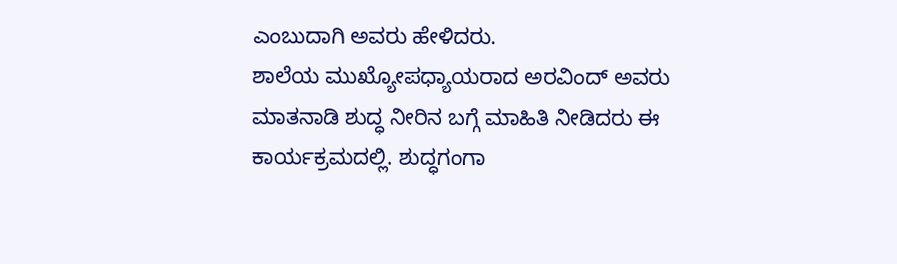ಎಂಬುದಾಗಿ ಅವರು ಹೇಳಿದರು.
ಶಾಲೆಯ ಮುಖ್ಯೋಪಧ್ಯಾಯರಾದ ಅರವಿಂದ್ ಅವರು ಮಾತನಾಡಿ ಶುದ್ಧ ನೀರಿನ ಬಗ್ಗೆ ಮಾಹಿತಿ ನೀಡಿದರು ಈ ಕಾರ್ಯಕ್ರಮದಲ್ಲಿ. ಶುದ್ಧಗಂಗಾ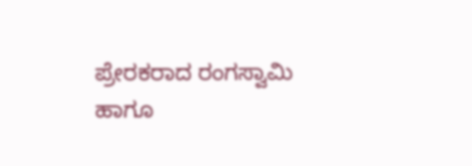ಪ್ರೇರಕರಾದ ರಂಗಸ್ವಾಮಿ ಹಾಗೂ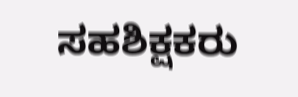ಸಹಶಿಕ್ಷಕರು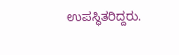ಉಪಸ್ಥಿತರಿದ್ದರು.